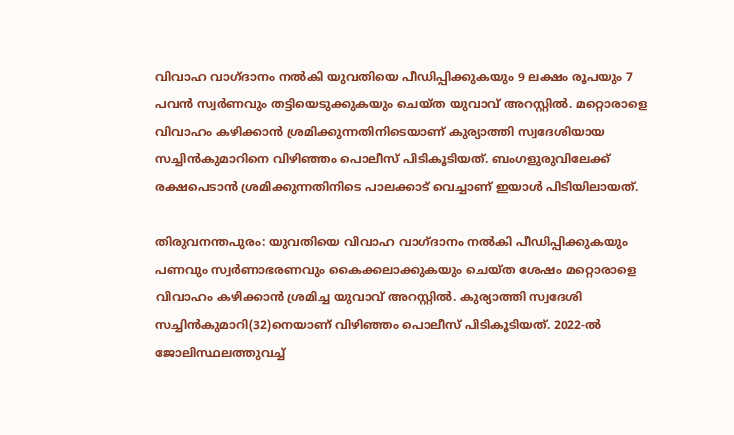വിവാഹ വാഗ്ദാനം നൽകി യുവതിയെ പീഡിപ്പിക്കുകയും 9 ലക്ഷം രൂപയും 7 പവൻ സ്വർണവും തട്ടിയെടുക്കുകയും ചെയ്ത യുവാവ് അറസ്റ്റിൽ. മറ്റൊരാളെ വിവാഹം കഴിക്കാൻ ശ്രമിക്കുന്നതിനിടെയാണ് കുര്യാത്തി സ്വദേശിയായ സച്ചിൻകുമാറിനെ വിഴിഞ്ഞം പൊലീസ് പിടികൂടിയത്. ബംഗളുരുവിലേക്ക് രക്ഷപെടാൻ ശ്രമിക്കുന്നതിനിടെ പാലക്കാട് വെച്ചാണ് ഇയാൾ പിടിയിലായത്.

തിരുവനന്തപുരം: യുവതിയെ വിവാഹ വാഗ്ദാനം നൽകി പീഡിപ്പിക്കുകയും പണവും സ്വർണാഭരണവും കൈക്കലാക്കുകയും ചെയ്ത ശേഷം മറ്റൊരാളെ വിവാഹം കഴിക്കാൻ ശ്രമിച്ച യുവാവ് അറസ്റ്റിൽ. കുര്യാത്തി സ്വദേശി സച്ചിൻകുമാറി(32)നെയാണ് വിഴിഞ്ഞം പൊലീസ് പിടികൂടിയത്. 2022-ൽ ജോലിസ്ഥലത്തുവച്ച്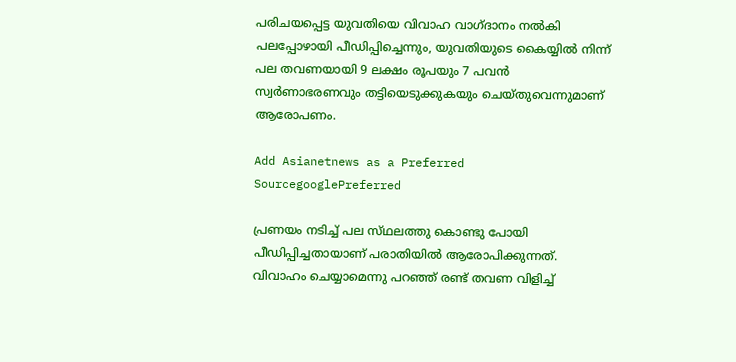പരിചയപ്പെട്ട യുവതിയെ വിവാഹ വാഗ്ദ‌ാനം നൽകി പലപ്പോഴായി പീഡിപ്പിച്ചെന്നും, യുവതിയുടെ കൈയ്യിൽ നിന്ന് പല തവണയായി 9 ലക്ഷം രൂപയും 7 പവൻ സ്വർണാഭരണവും തട്ടിയെടുക്കുകയും ചെയ്തുവെന്നുമാണ് ആരോപണം.

Add Asianetnews as a Preferred SourcegooglePreferred

പ്രണയം നടിച്ച് പല സ്‌ഥലത്തു കൊണ്ടു പോയി പീഡിപ്പിച്ചതായാണ് പരാതിയിൽ ആരോപിക്കുന്നത്. വിവാഹം ചെയ്യാമെന്നു പറഞ്ഞ് രണ്ട് തവണ വിളിച്ച്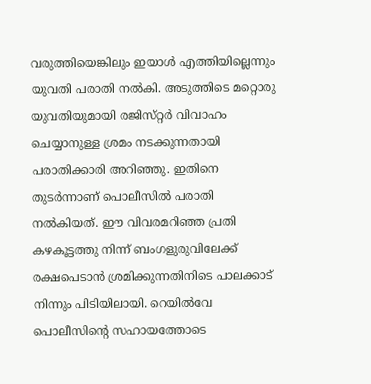വരുത്തിയെങ്കിലും ഇയാൾ എത്തിയില്ലെന്നും യുവതി പരാതി നൽകി. അടുത്തിടെ മറ്റൊരു യുവതിയുമായി രജിസ്‌റ്റർ വിവാഹം ചെയ്യാനുള്ള ശ്രമം നടക്കുന്നതായി പരാതിക്കാരി അറിഞ്ഞു. ഇതിനെ തുടർന്നാണ് പൊലീസിൽ പരാതി നൽകിയത്. ഈ വിവരമറിഞ്ഞ പ്രതി കഴകൂട്ടത്തു നിന്ന് ബംഗളുരുവിലേക്ക് രക്ഷപെടാൻ ശ്രമിക്കുന്നതിനിടെ പാലക്കാട് നിന്നും പിടിയിലായി. റെയിൽവേ പൊലീസിൻ്റെ സഹായത്തോടെ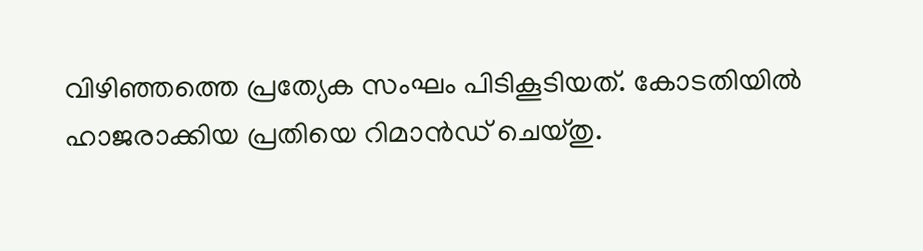വിഴിഞ്ഞത്തെ പ്രത്യേക സംഘം പിടികൂടിയത്. കോടതിയിൽ ഹാജരാക്കിയ പ്രതിയെ റിമാൻഡ് ചെയ്തു.